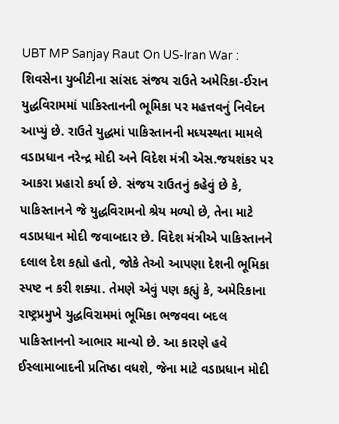UBT MP Sanjay Raut On US-Iran War : શિવસેના યુબીટીના સાંસદ સંજય રાઉતે અમેરિકા-ઈરાન યુદ્ધવિરામમાં પાકિસ્તાનની ભૂમિકા પર મહત્તવનું નિવેદન આપ્યું છે. રાઉતે યુદ્ધમાં પાકિસ્તાનની મધ્યસ્થતા મામલે વડાપ્રધાન નરેન્દ્ર મોદી અને વિદેશ મંત્રી એસ.જયશંકર પર આકરા પ્રહારો કર્યા છે. સંજય રાઉતનું કહેવું છે કે, પાકિસ્તાનને જે યુદ્ધવિરામનો શ્રેય મળ્યો છે, તેના માટે વડાપ્રધાન મોદી જવાબદાર છે. વિદેશ મંત્રીએ પાકિસ્તાનને દલાલ દેશ કહ્યો હતો, જોકે તેઓ આપણા દેશની ભૂમિકા સ્પષ્ટ ન કરી શક્યા. તેમણે એવું પણ કહ્યું કે, અમેરિકાના રાષ્ટ્રપ્રમુખે યુદ્ધવિરામમાં ભૂમિકા ભજવવા બદલ પાકિસ્તાનનો આભાર માન્યો છે. આ કારણે હવે ઈસ્લામાબાદની પ્રતિષ્ઠા વધશે, જેના માટે વડાપ્રધાન મોદી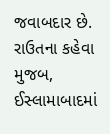જવાબદાર છે. રાઉતના કહેવા મુજબ, ઈસ્લામાબાદમાં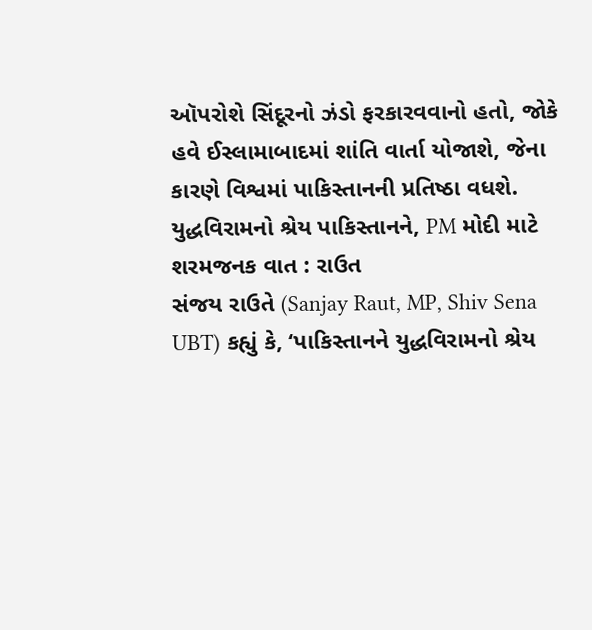ઑપરોશે સિંદૂરનો ઝંડો ફરકારવવાનો હતો, જોકે હવે ઈસ્લામાબાદમાં શાંતિ વાર્તા યોજાશે, જેના કારણે વિશ્વમાં પાકિસ્તાનની પ્રતિષ્ઠા વધશે.
યુદ્ધવિરામનો શ્રેય પાકિસ્તાનને, PM મોદી માટે શરમજનક વાત : રાઉત
સંજય રાઉતે (Sanjay Raut, MP, Shiv Sena UBT) કહ્યું કે, ‘પાકિસ્તાનને યુદ્ધવિરામનો શ્રેય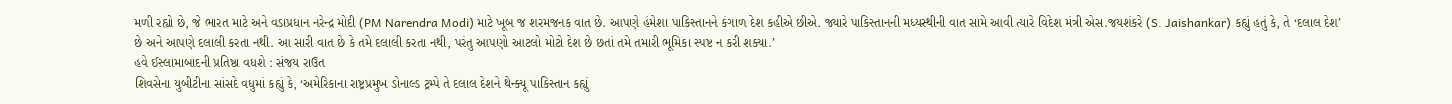મળી રહ્યો છે, જે ભારત માટે અને વડાપ્રધાન નરેન્દ્ર મોદી (PM Narendra Modi) માટે ખૂબ જ શરમજનક વાત છે. આપણે હંમેશા પાકિસ્તાનને કંગાળ દેશ કહીએ છીએ. જ્યારે પાકિસ્તાનની મધ્યસ્થીની વાત સામે આવી ત્યારે વિદેશ મંત્રી એસ.જયશંકરે (S. Jaishankar) કહ્યું હતું કે, તે ‘દલાલ દેશ’ છે અને આપણે દલાલી કરતા નથી. આ સારી વાત છે કે તમે દલાલી કરતા નથી, પરંતુ આપણો આટલો મોટો દેશ છે છતાં તમે તમારી ભૂમિકા સ્પષ્ટ ન કરી શક્યા.’
હવે ઈસ્લામાબાદની પ્રતિષ્ઠા વધશે : સંજય રાઉત
શિવસેના યુબીટીના સાંસદે વધુમાં કહ્યું કે, ‘અમેરિકાના રાષ્ટ્રપ્રમુખ ડોનાલ્ડ ટ્રમ્પે તે દલાલ દેશને થેન્ક્યૂ પાકિસ્તાન કહ્યું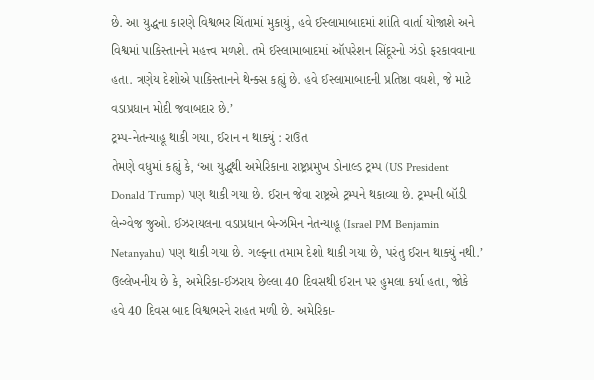છે. આ યુદ્ધના કારણે વિશ્વભર ચિંતામાં મુકાયું, હવે ઈસ્લામાબાદમાં શાંતિ વાર્તા યોજાશે અને વિશ્વમાં પાકિસ્તાનને મહત્ત્વ મળશે. તમે ઈસ્લામાબાદમાં ઑપરેશન સિંદૂરનો ઝંડો ફરકાવવાના હતા. ત્રણેય દેશોએ પાકિસ્તાનને થેન્ક્સ કહ્યું છે. હવે ઈસ્લામાબાદની પ્રતિષ્ઠા વધશે, જે માટે વડાપ્રધાન મોદી જવાબદાર છે.’
ટ્રમ્પ-નેતન્યાહૂ થાકી ગયા, ઈરાન ન થાક્યું : રાઉત
તેમણે વધુમાં કહ્યું કે, ‘આ યુદ્ધથી અમેરિકાના રાષ્ટ્રપ્રમુખ ડોનાલ્ડ ટ્રમ્પ (US President Donald Trump) પણ થાકી ગયા છે. ઈરાન જેવા રાષ્ટ્રએ ટ્રમ્પને થકાવ્યા છે. ટ્રમ્પની બૉડી લેન્ગ્વેજ જુઓ. ઈઝરાયલના વડાપ્રધાન બેન્ઝમિન નેતન્યાહૂ (Israel PM Benjamin Netanyahu) પણ થાકી ગયા છે. ગલ્ફના તમામ દેશો થાકી ગયા છે, પરંતુ ઈરાન થાક્યું નથી.’ ઉલ્લેખનીય છે કે, અમેરિકા-ઈઝરાય છેલ્લા 40 દિવસથી ઈરાન પર હુમલા કર્યા હતા, જોકે હવે 40 દિવસ બાદ વિશ્વભરને રાહત મળી છે. અમેરિકા-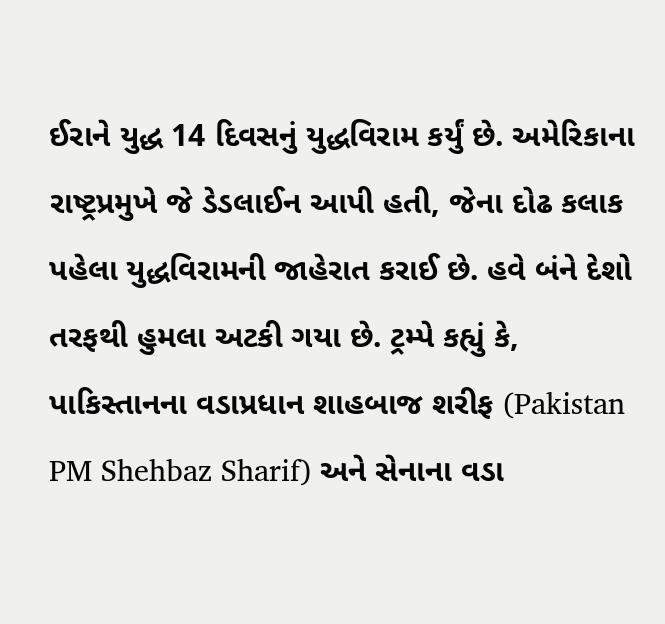ઈરાને યુદ્ધ 14 દિવસનું યુદ્ધવિરામ કર્યું છે. અમેરિકાના રાષ્ટ્રપ્રમુખે જે ડેડલાઈન આપી હતી, જેના દોઢ કલાક પહેલા યુદ્ધવિરામની જાહેરાત કરાઈ છે. હવે બંને દેશો તરફથી હુમલા અટકી ગયા છે. ટ્રમ્પે કહ્યું કે, પાકિસ્તાનના વડાપ્રધાન શાહબાજ શરીફ (Pakistan PM Shehbaz Sharif) અને સેનાના વડા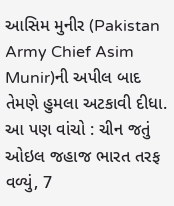આસિમ મુનીર (Pakistan Army Chief Asim Munir)ની અપીલ બાદ તેમણે હુમલા અટકાવી દીધા.
આ પણ વાંચો : ચીન જતું ઓઇલ જહાજ ભારત તરફ વળ્યું, 7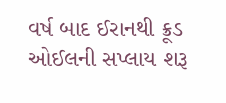વર્ષ બાદ ઈરાનથી ક્રૂડ ઓઈલની સપ્લાય શરૂ